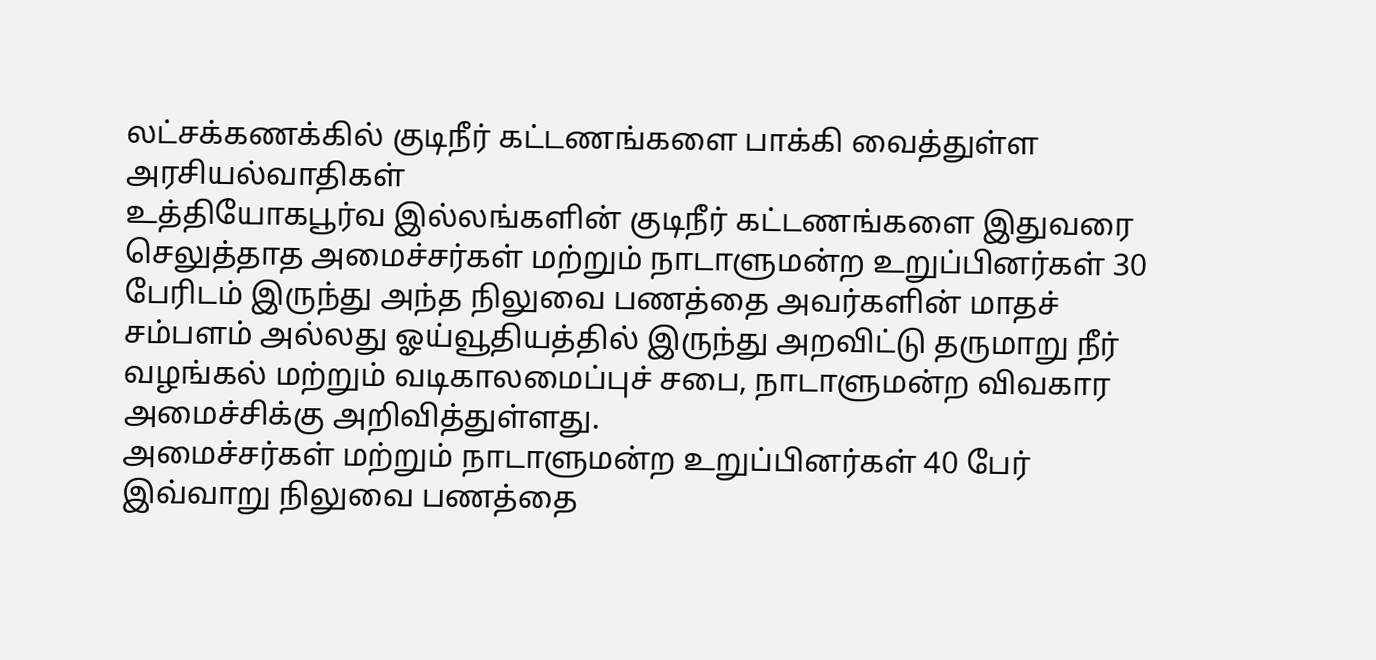லட்சக்கணக்கில் குடிநீர் கட்டணங்களை பாக்கி வைத்துள்ள அரசியல்வாதிகள்
உத்தியோகபூர்வ இல்லங்களின் குடிநீர் கட்டணங்களை இதுவரை செலுத்தாத அமைச்சர்கள் மற்றும் நாடாளுமன்ற உறுப்பினர்கள் 30 பேரிடம் இருந்து அந்த நிலுவை பணத்தை அவர்களின் மாதச் சம்பளம் அல்லது ஓய்வூதியத்தில் இருந்து அறவிட்டு தருமாறு நீர் வழங்கல் மற்றும் வடிகாலமைப்புச் சபை, நாடாளுமன்ற விவகார அமைச்சிக்கு அறிவித்துள்ளது.
அமைச்சர்கள் மற்றும் நாடாளுமன்ற உறுப்பினர்கள் 40 பேர் இவ்வாறு நிலுவை பணத்தை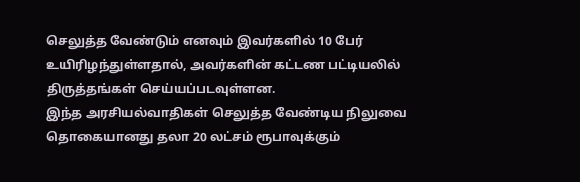செலுத்த வேண்டும் எனவும் இவர்களில் 10 பேர் உயிரிழந்துள்ளதால், அவர்களின் கட்டண பட்டியலில் திருத்தங்கள் செய்யப்படவுள்ளன.
இந்த அரசியல்வாதிகள் செலுத்த வேண்டிய நிலுவை தொகையானது தலா 20 லட்சம் ரூபாவுக்கும்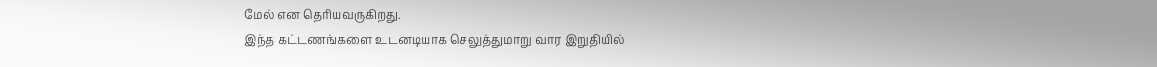மேல் என தெரியவருகிறது.
இந்த கட்டணங்களை உடனடியாக செலுத்துமாறு வார இறுதியில்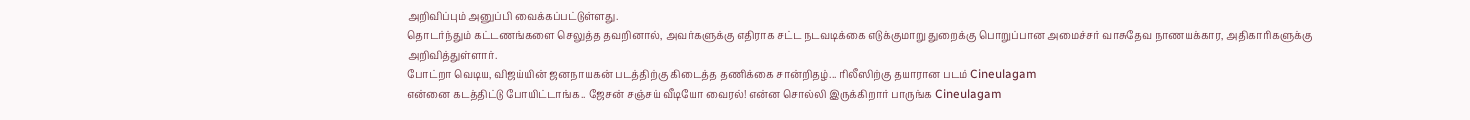அறிவிப்பும் அனுப்பி வைக்கப்பட்டுள்ளது.
தொடர்ந்தும் கட்டணங்களை செலுத்த தவறினால், அவர்களுக்கு எதிராக சட்ட நடவடிக்கை எடுக்குமாறு துறைக்கு பொறுப்பான அமைச்சர் வாசுதேவ நாணயக்கார, அதிகாரிகளுக்கு அறிவித்துள்ளார்.
போட்றா வெடிய, விஜய்யின் ஜனநாயகன் படத்திற்கு கிடைத்த தணிக்கை சான்றிதழ்... ரிலீஸிற்கு தயாரான படம் Cineulagam
என்னை கடத்திட்டு போயிட்டாங்க.. ஜேசன் சஞ்சய் வீடியோ வைரல்! என்ன சொல்லி இருக்கிறார் பாருங்க Cineulagam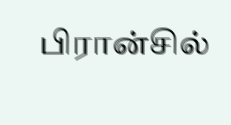பிரான்சில்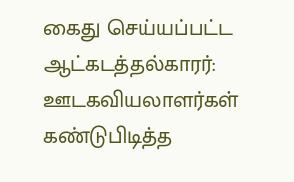கைது செய்யப்பட்ட ஆட்கடத்தல்காரர்: ஊடகவியலாளர்கள் கண்டுபிடித்த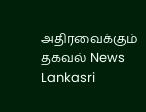அதிரவைக்கும் தகவல் News Lankasri